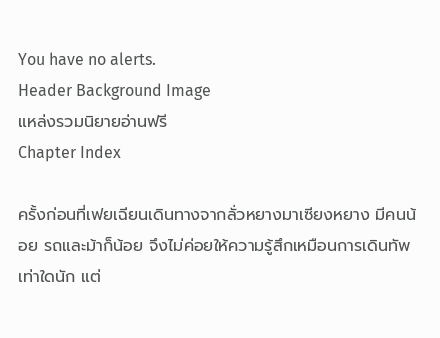You have no alerts.
Header Background Image
แหล่งรวมนิยายอ่านฟรี
Chapter Index

ครั้งก่อนที่เฟยเฉียนเดินทางจากลั่วหยางมาเซียงหยาง มีคนน้อย รถและม้าก็น้อย จึงไม่ค่อยให้ความรู้สึกเหมือนการเดินทัพเท่าใดนัก แต่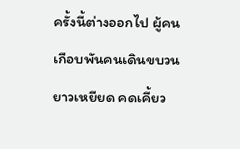ครั้งนี้ต่างออกไป ผู้คนเกือบพันคนเดินขบวนยาวเหยียด คดเคี้ยว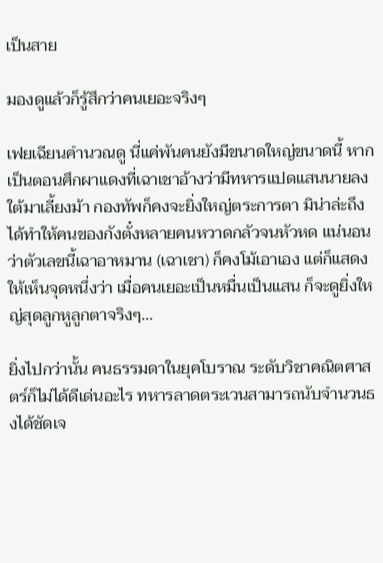เป็นสาย

มองดูแล้วก็รู้สึกว่าคนเยอะจริงๆ

เฟยเฉียนคำนวณดู นี่แค่พันคนยังมีขนาดใหญ่ขนาดนี้ หากเป็นตอนศึกผาแดงที่เฉาเชาอ้างว่ามีทหารแปดแสนนายลงใต้มาเลี้ยงม้า กองทัพก็คงจะยิ่งใหญ่ตระการตา มิน่าล่ะถึงได้ทำให้คนของกังตั๋งหลายคนหวาดกลัวจนหัวหด แน่นอนว่าตัวเลขนี้เฉาอาหมาน (เฉาเชา) ก็คงโม้เอาเอง แต่ก็แสดงให้เห็นจุดหนึ่งว่า เมื่อคนเยอะเป็นหมื่นเป็นแสน ก็จะดูยิ่งใหญ่สุดลูกหูลูกตาจริงๆ…

ยิ่งไปกว่านั้น คนธรรมดาในยุคโบราณ ระดับวิชาคณิตศาสตร์ก็ไม่ได้ดีเด่นอะไร ทหารลาดตระเวนสามารถนับจำนวนธงได้ชัดเจ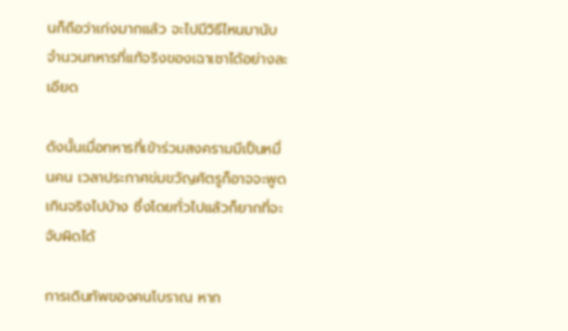นก็ถือว่าเก่งมากแล้ว จะไปมีวิธีไหนมานับจำนวนทหารที่แท้จริงของเฉาเชาได้อย่างละเอียด

ดังนั้นเมื่อทหารที่เข้าร่วมสงครามมีเป็นหมื่นคน เวลาประกาศข่มขวัญศัตรูก็อาจจะพูดเกินจริงไปบ้าง ซึ่งโดยทั่วไปแล้วก็ยากที่จะจับผิดได้

การเดินทัพของคนโบราณ หาก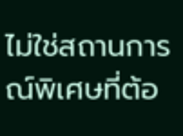ไม่ใช่สถานการณ์พิเศษที่ต้อ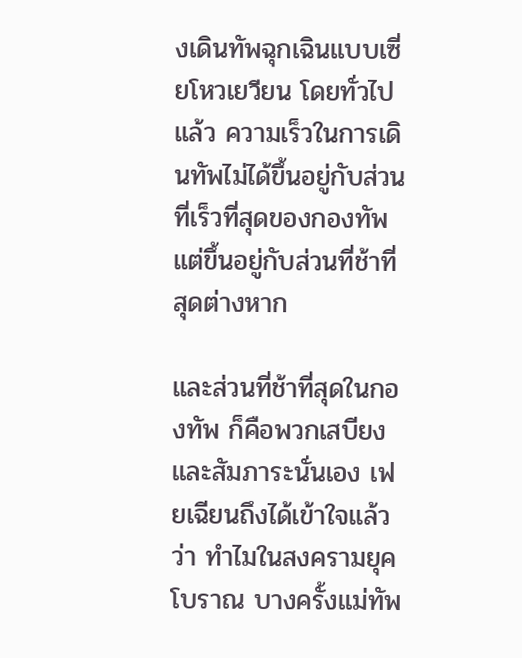งเดินทัพฉุกเฉินแบบเซี่ยโหวเยวียน โดยทั่วไปแล้ว ความเร็วในการเดินทัพไม่ได้ขึ้นอยู่กับส่วนที่เร็วที่สุดของกองทัพ แต่ขึ้นอยู่กับส่วนที่ช้าที่สุดต่างหาก

และส่วนที่ช้าที่สุดในกองทัพ ก็คือพวกเสบียงและสัมภาระนั่นเอง เฟยเฉียนถึงได้เข้าใจแล้วว่า ทำไมในสงครามยุคโบราณ บางครั้งแม่ทัพ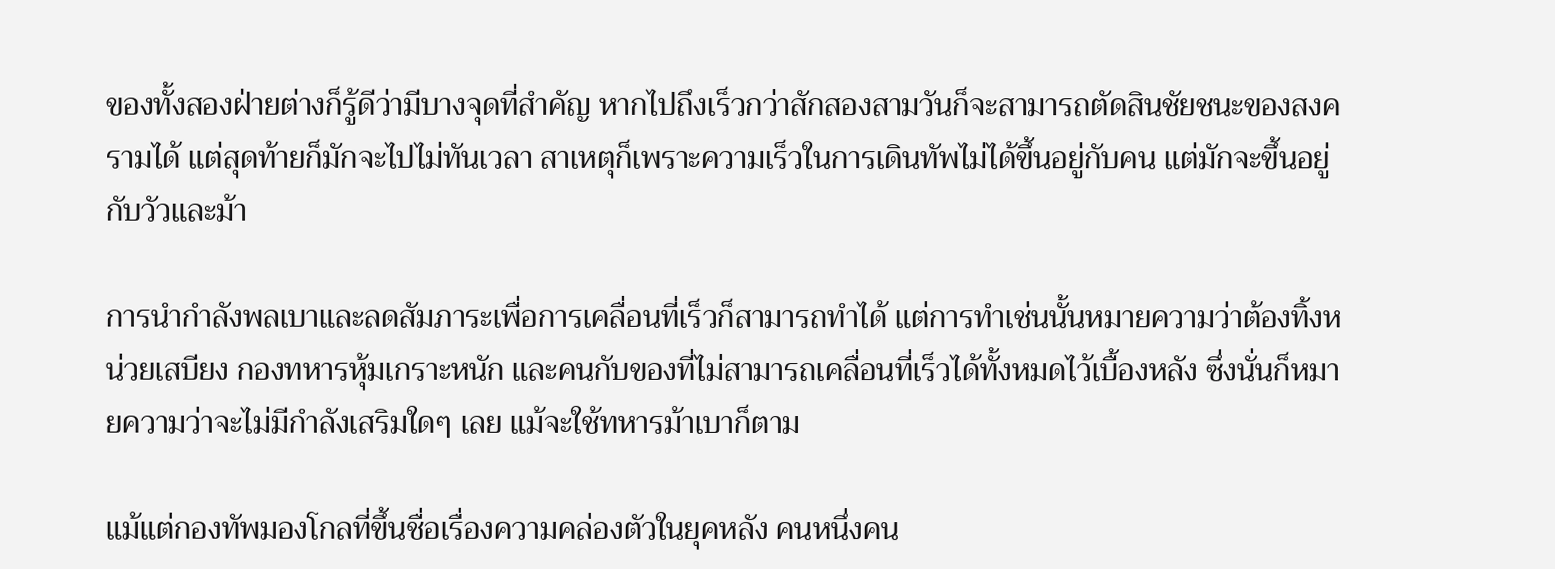ของทั้งสองฝ่ายต่างก็รู้ดีว่ามีบางจุดที่สำคัญ หากไปถึงเร็วกว่าสักสองสามวันก็จะสามารถตัดสินชัยชนะของสงครามได้ แต่สุดท้ายก็มักจะไปไม่ทันเวลา สาเหตุก็เพราะความเร็วในการเดินทัพไม่ได้ขึ้นอยู่กับคน แต่มักจะขึ้นอยู่กับวัวและม้า

การนำกำลังพลเบาและลดสัมภาระเพื่อการเคลื่อนที่เร็วก็สามารถทำได้ แต่การทำเช่นนั้นหมายความว่าต้องทิ้งหน่วยเสบียง กองทหารหุ้มเกราะหนัก และคนกับของที่ไม่สามารถเคลื่อนที่เร็วได้ทั้งหมดไว้เบื้องหลัง ซึ่งนั่นก็หมายความว่าจะไม่มีกำลังเสริมใดๆ เลย แม้จะใช้ทหารม้าเบาก็ตาม

แม้แต่กองทัพมองโกลที่ขึ้นชื่อเรื่องความคล่องตัวในยุคหลัง คนหนึ่งคน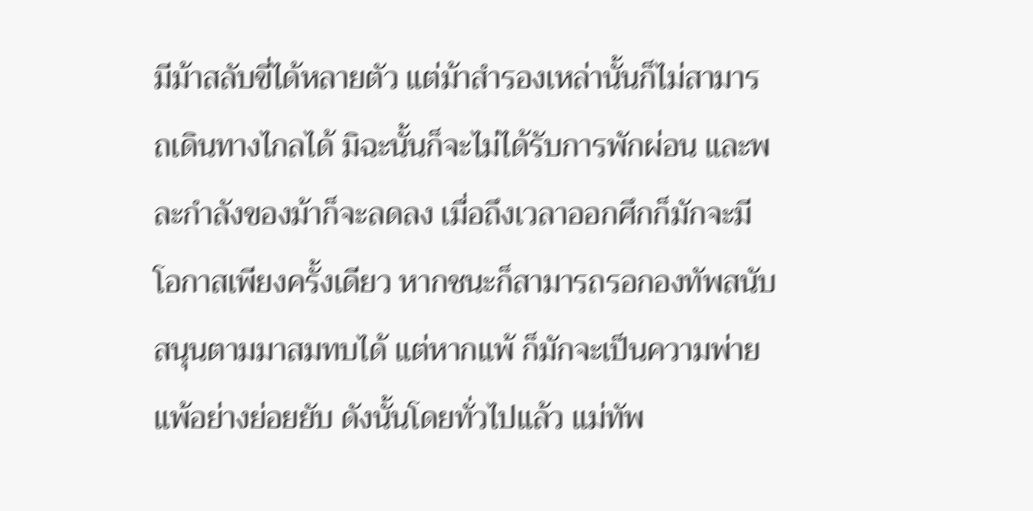มีม้าสลับขี่ได้หลายตัว แต่ม้าสำรองเหล่านั้นก็ไม่สามารถเดินทางไกลได้ มิฉะนั้นก็จะไม่ได้รับการพักผ่อน และพละกำลังของม้าก็จะลดลง เมื่อถึงเวลาออกศึกก็มักจะมีโอกาสเพียงครั้งเดียว หากชนะก็สามารถรอกองทัพสนับสนุนตามมาสมทบได้ แต่หากแพ้ ก็มักจะเป็นความพ่ายแพ้อย่างย่อยยับ ดังนั้นโดยทั่วไปแล้ว แม่ทัพ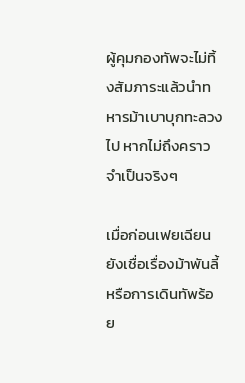ผู้คุมกองทัพจะไม่ทิ้งสัมภาระแล้วนำทหารม้าเบาบุกทะลวงไป หากไม่ถึงคราวจำเป็นจริงๆ

เมื่อก่อนเฟยเฉียนยังเชื่อเรื่องม้าพันลี้ หรือการเดินทัพร้อย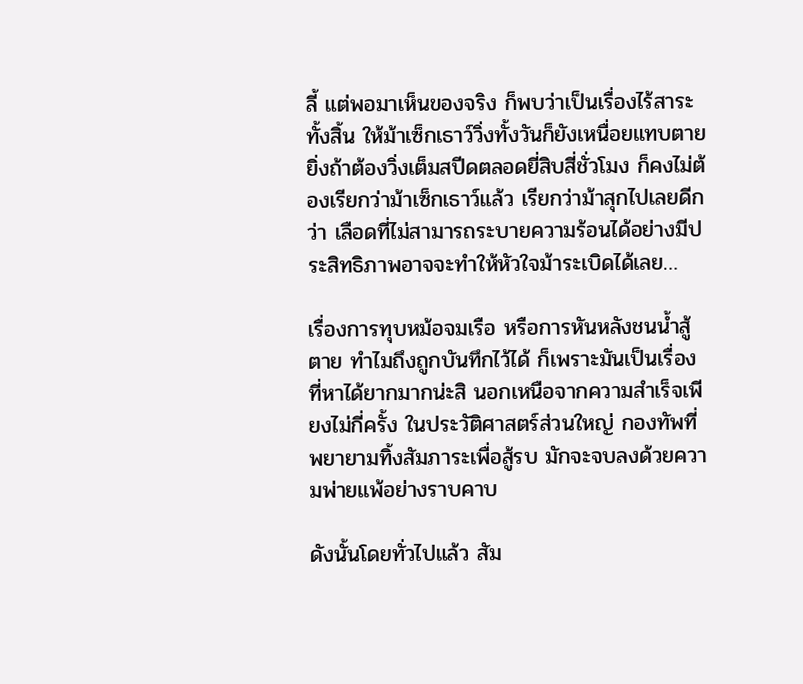ลี้ แต่พอมาเห็นของจริง ก็พบว่าเป็นเรื่องไร้สาระทั้งสิ้น ให้ม้าเซ็กเธาว์วิ่งทั้งวันก็ยังเหนื่อยแทบตาย ยิ่งถ้าต้องวิ่งเต็มสปีดตลอดยี่สิบสี่ชั่วโมง ก็คงไม่ต้องเรียกว่าม้าเซ็กเธาว์แล้ว เรียกว่าม้าสุกไปเลยดีกว่า เลือดที่ไม่สามารถระบายความร้อนได้อย่างมีประสิทธิภาพอาจจะทำให้หัวใจม้าระเบิดได้เลย…

เรื่องการทุบหม้อจมเรือ หรือการหันหลังชนน้ำสู้ตาย ทำไมถึงถูกบันทึกไว้ได้ ก็เพราะมันเป็นเรื่องที่หาได้ยากมากน่ะสิ นอกเหนือจากความสำเร็จเพียงไม่กี่ครั้ง ในประวัติศาสตร์ส่วนใหญ่ กองทัพที่พยายามทิ้งสัมภาระเพื่อสู้รบ มักจะจบลงด้วยความพ่ายแพ้อย่างราบคาบ

ดังนั้นโดยทั่วไปแล้ว สัม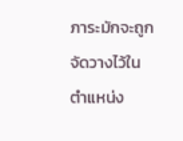ภาระมักจะถูกจัดวางไว้ในตำแหน่ง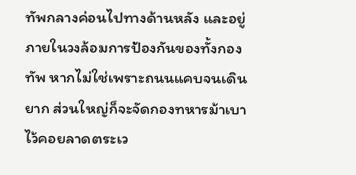ทัพกลางค่อนไปทางด้านหลัง และอยู่ภายในวงล้อมการป้องกันของทั้งกองทัพ หากไม่ใช่เพราะถนนแคบจนเดินยาก ส่วนใหญ่ก็จะจัดกองทหารม้าเบาไว้คอยลาดตระเว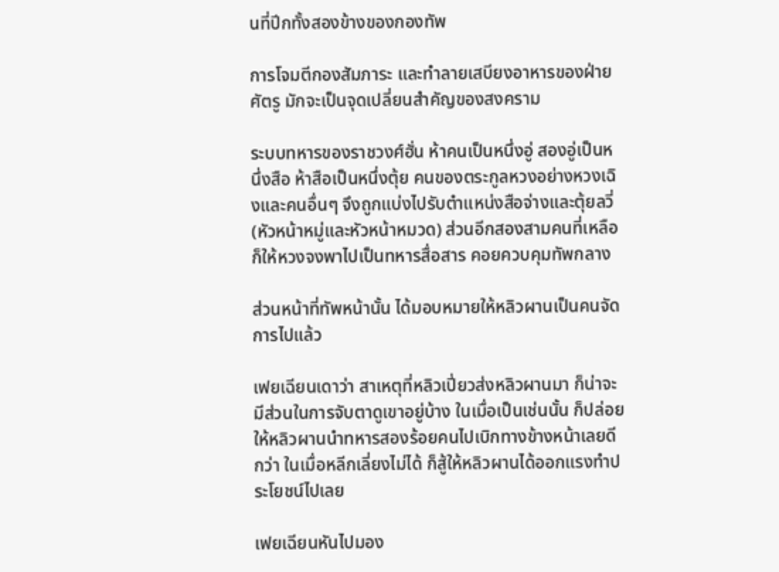นที่ปีกทั้งสองข้างของกองทัพ

การโจมตีกองสัมภาระ และทำลายเสบียงอาหารของฝ่ายศัตรู มักจะเป็นจุดเปลี่ยนสำคัญของสงคราม

ระบบทหารของราชวงศ์ฮั่น ห้าคนเป็นหนึ่งอู่ สองอู่เป็นหนึ่งสือ ห้าสือเป็นหนึ่งตุ้ย คนของตระกูลหวงอย่างหวงเฉิงและคนอื่นๆ จึงถูกแบ่งไปรับตำแหน่งสือจ่างและตุ้ยลวี่ (หัวหน้าหมู่และหัวหน้าหมวด) ส่วนอีกสองสามคนที่เหลือก็ให้หวงจงพาไปเป็นทหารสื่อสาร คอยควบคุมทัพกลาง

ส่วนหน้าที่ทัพหน้านั้น ได้มอบหมายให้หลิวผานเป็นคนจัดการไปแล้ว

เฟยเฉียนเดาว่า สาเหตุที่หลิวเปี่ยวส่งหลิวผานมา ก็น่าจะมีส่วนในการจับตาดูเขาอยู่บ้าง ในเมื่อเป็นเช่นนั้น ก็ปล่อยให้หลิวผานนำทหารสองร้อยคนไปเบิกทางข้างหน้าเลยดีกว่า ในเมื่อหลีกเลี่ยงไม่ได้ ก็สู้ให้หลิวผานได้ออกแรงทำประโยชน์ไปเลย

เฟยเฉียนหันไปมอง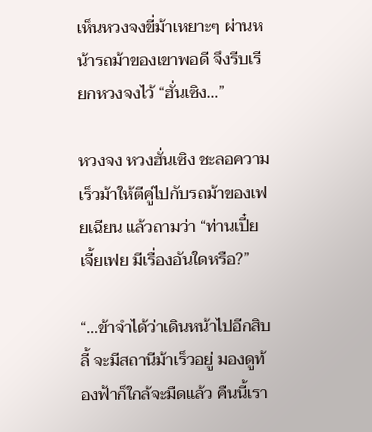เห็นหวงจงขี่ม้าเหยาะๆ ผ่านหน้ารถม้าของเขาพอดี จึงรีบเรียกหวงจงไว้ “ฮั่นเซิง…”

หวงจง หวงฮั่นเซิง ชะลอความเร็วม้าให้ตีคู่ไปกับรถม้าของเฟยเฉียน แล้วถามว่า “ท่านเปี๋ยเจี้ยเฟย มีเรื่องอันใดหรือ?”

“…ข้าจำได้ว่าเดินหน้าไปอีกสิบลี้ จะมีสถานีม้าเร็วอยู่ มองดูท้องฟ้าก็ใกล้จะมืดแล้ว คืนนี้เรา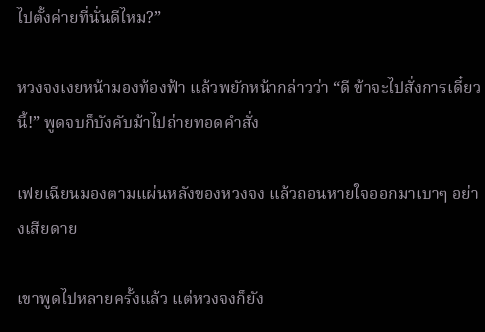ไปตั้งค่ายที่นั่นดีไหม?”

หวงจงเงยหน้ามองท้องฟ้า แล้วพยักหน้ากล่าวว่า “ดี ข้าจะไปสั่งการเดี๋ยวนี้!” พูดจบก็บังคับม้าไปถ่ายทอดคำสั่ง

เฟยเฉียนมองตามแผ่นหลังของหวงจง แล้วถอนหายใจออกมาเบาๆ อย่างเสียดาย

เขาพูดไปหลายครั้งแล้ว แต่หวงจงก็ยัง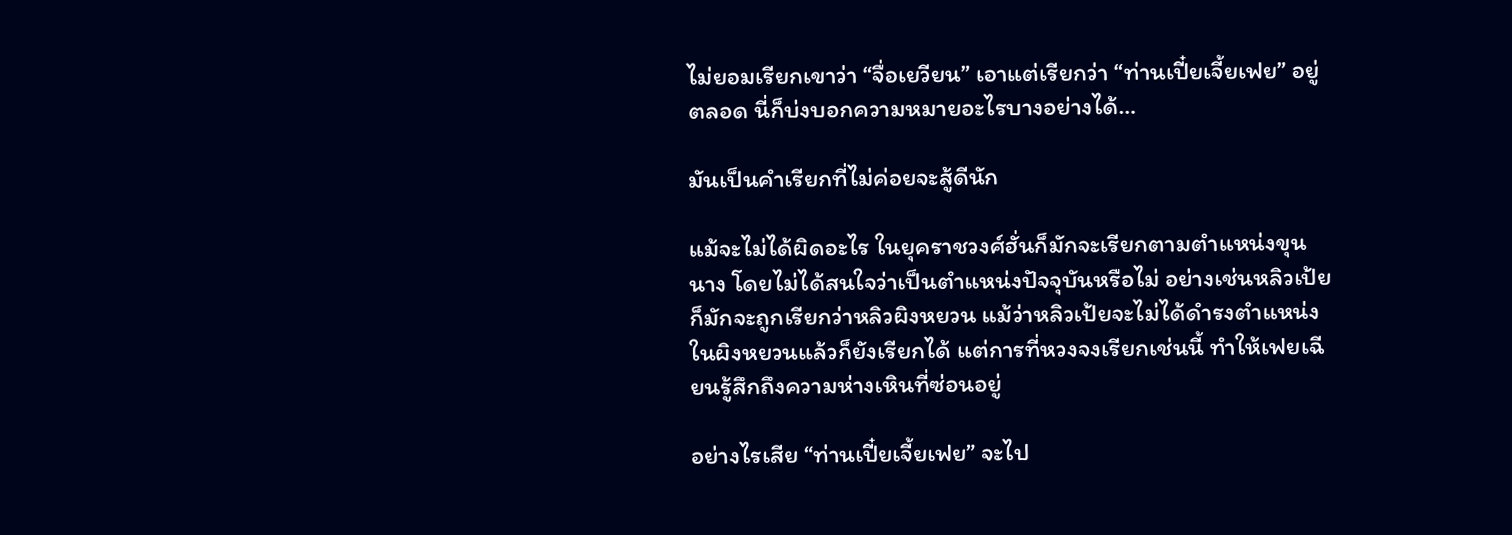ไม่ยอมเรียกเขาว่า “จื่อเยวียน” เอาแต่เรียกว่า “ท่านเปี๋ยเจี้ยเฟย” อยู่ตลอด นี่ก็บ่งบอกความหมายอะไรบางอย่างได้…

มันเป็นคำเรียกที่ไม่ค่อยจะสู้ดีนัก

แม้จะไม่ได้ผิดอะไร ในยุคราชวงศ์ฮั่นก็มักจะเรียกตามตำแหน่งขุนนาง โดยไม่ได้สนใจว่าเป็นตำแหน่งปัจจุบันหรือไม่ อย่างเช่นหลิวเป้ยก็มักจะถูกเรียกว่าหลิวผิงหยวน แม้ว่าหลิวเป้ยจะไม่ได้ดำรงตำแหน่งในผิงหยวนแล้วก็ยังเรียกได้ แต่การที่หวงจงเรียกเช่นนี้ ทำให้เฟยเฉียนรู้สึกถึงความห่างเหินที่ซ่อนอยู่

อย่างไรเสีย “ท่านเปี๋ยเจี้ยเฟย” จะไป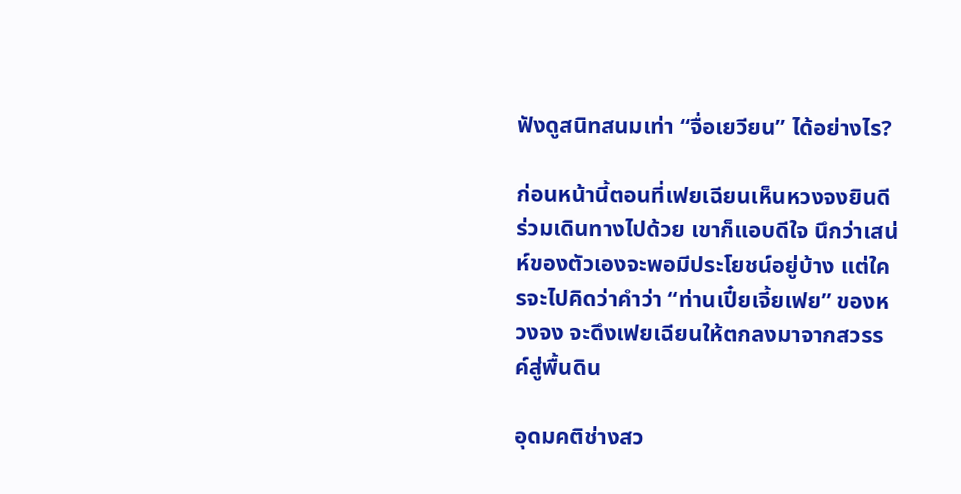ฟังดูสนิทสนมเท่า “จื่อเยวียน” ได้อย่างไร?

ก่อนหน้านี้ตอนที่เฟยเฉียนเห็นหวงจงยินดีร่วมเดินทางไปด้วย เขาก็แอบดีใจ นึกว่าเสน่ห์ของตัวเองจะพอมีประโยชน์อยู่บ้าง แต่ใครจะไปคิดว่าคำว่า “ท่านเปี๋ยเจี้ยเฟย” ของหวงจง จะดึงเฟยเฉียนให้ตกลงมาจากสวรรค์สู่พื้นดิน

อุดมคติช่างสว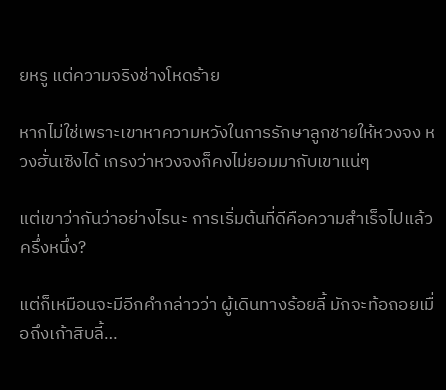ยหรู แต่ความจริงช่างโหดร้าย

หากไม่ใช่เพราะเขาหาความหวังในการรักษาลูกชายให้หวงจง หวงฮั่นเซิงได้ เกรงว่าหวงจงก็คงไม่ยอมมากับเขาแน่ๆ

แต่เขาว่ากันว่าอย่างไรนะ การเริ่มต้นที่ดีคือความสำเร็จไปแล้วครึ่งหนึ่ง?

แต่ก็เหมือนจะมีอีกคำกล่าวว่า ผู้เดินทางร้อยลี้ มักจะท้อถอยเมื่อถึงเก้าสิบลี้…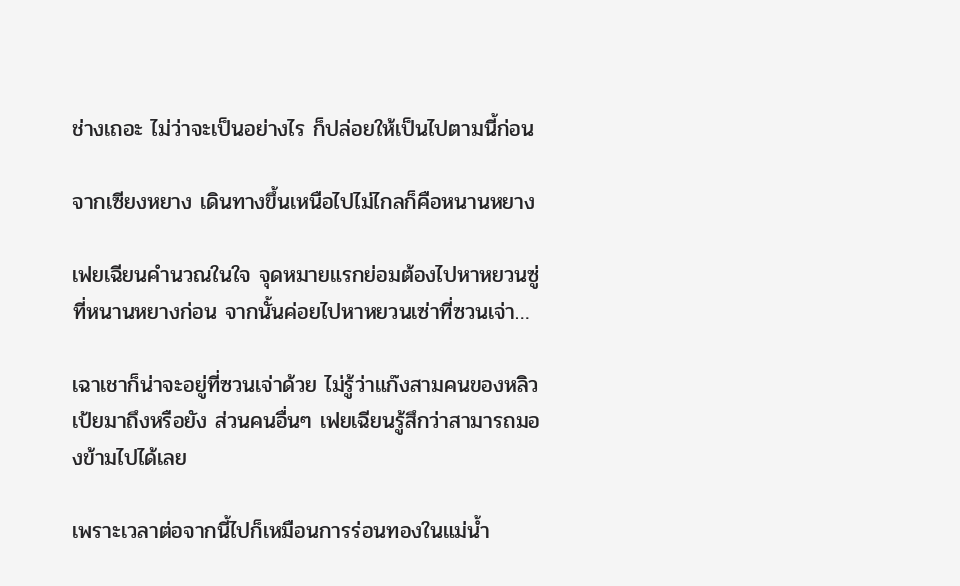ช่างเถอะ ไม่ว่าจะเป็นอย่างไร ก็ปล่อยให้เป็นไปตามนี้ก่อน

จากเซียงหยาง เดินทางขึ้นเหนือไปไม่ไกลก็คือหนานหยาง

เฟยเฉียนคำนวณในใจ จุดหมายแรกย่อมต้องไปหาหยวนซู่ที่หนานหยางก่อน จากนั้นค่อยไปหาหยวนเซ่าที่ซวนเจ่า…

เฉาเชาก็น่าจะอยู่ที่ซวนเจ่าด้วย ไม่รู้ว่าแก๊งสามคนของหลิวเป้ยมาถึงหรือยัง ส่วนคนอื่นๆ เฟยเฉียนรู้สึกว่าสามารถมองข้ามไปได้เลย

เพราะเวลาต่อจากนี้ไปก็เหมือนการร่อนทองในแม่น้ำ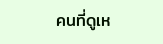คนที่ดูเห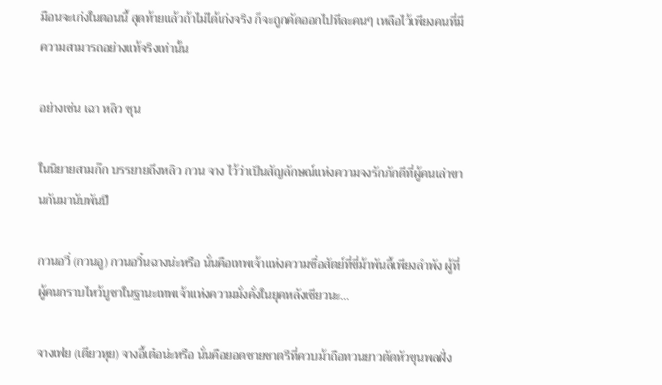มือนจะเก่งในตอนนี้ สุดท้ายแล้วถ้าไม่ได้เก่งจริง ก็จะถูกคัดออกไปทีละคนๆ เหลือไว้เพียงคนที่มีความสามารถอย่างแท้จริงเท่านั้น

อย่างเช่น เฉา หลิว ซุน

ในนิยายสามก๊ก บรรยายถึงหลิว กวน จาง ไว้ว่าเป็นสัญลักษณ์แห่งความจงรักภักดีที่ผู้คนเล่าขานกันมานับพันปี

กวนอวี่ (กวนอู) กวนอวิ๋นฉางน่ะหรือ นั่นคือเทพเจ้าแห่งความซื่อสัตย์ที่ขี่ม้าพันลี้เพียงลำพัง ผู้ที่ผู้คนกราบไหว้บูชาในฐานะเทพเจ้าแห่งความมั่งคั่งในยุคหลังเชียวนะ…

จางเฟย (เตียวหุย) จางอี้เต๋อน่ะหรือ นั่นคือยอดชายชาตรีที่ควบม้าถือทวนยาวตัดหัวขุนพลฝั่ง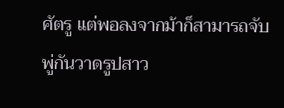ศัตรู แต่พอลงจากม้าก็สามารถจับพู่กันวาดรูปสาว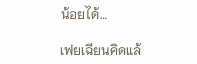น้อยได้…

เฟยเฉียนคิดแล้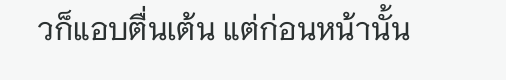วก็แอบตื่นเต้น แต่ก่อนหน้านั้น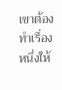เขาต้องทำเรื่องหนึ่งให้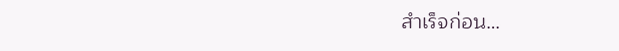สำเร็จก่อน…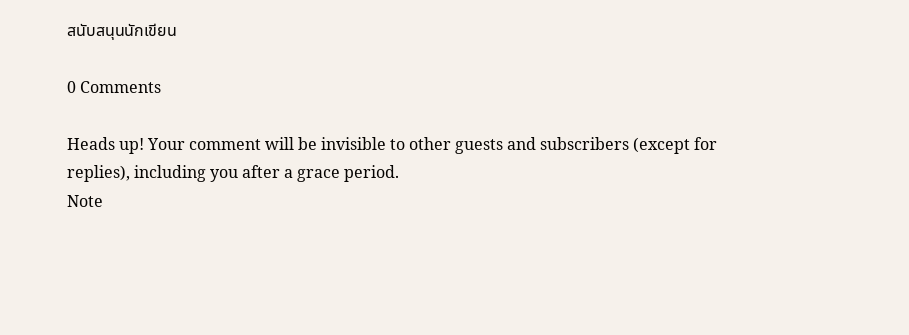สนับสนุนนักเขียน

0 Comments

Heads up! Your comment will be invisible to other guests and subscribers (except for replies), including you after a grace period.
Note